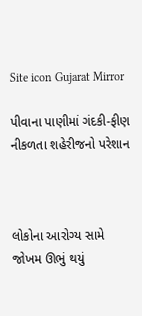Site icon Gujarat Mirror

પીવાના પાણીમાં ગંદકી-ફીણ નીકળતા શહેરીજનો પરેશાન



લોકોના આરોગ્ય સામે જોખમ ઊભું થયું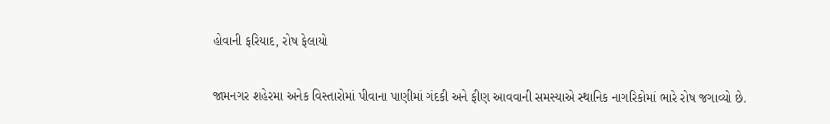હોવાની ફરિયાદ, રોષ ફેલાયો

જામનગર શહેરમા અનેક વિસ્તારોમાં પીવાના પાણીમાં ગંદકી અને ફીણ આવવાની સમસ્યાએ સ્થાનિક નાગરિકોમાં ભારે રોષ જગાવ્યો છે.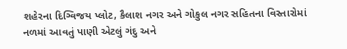શહેરના દિગ્વિજય પ્લોટ, કૈલાશ નગર અને ગોકુલ નગર સહિતના વિસ્તારોમાં નળમાં આવતું પાણી એટલું ગંદુ અને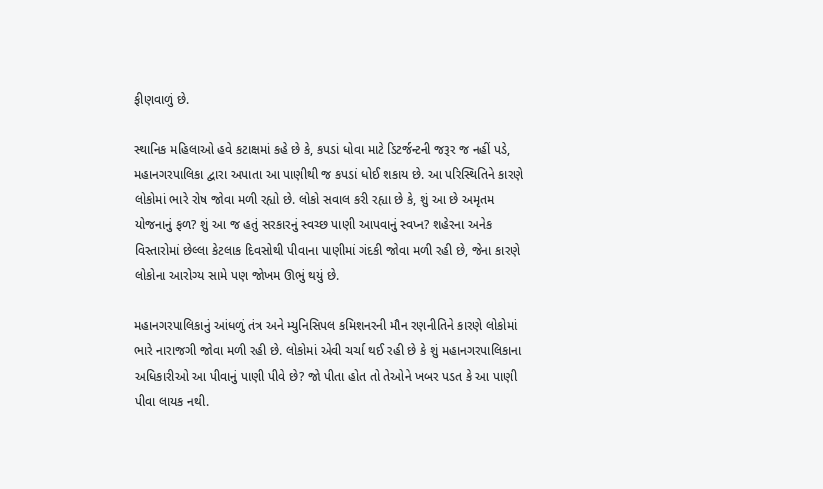ફીણવાળું છે.

સ્થાનિક મહિલાઓ હવે કટાક્ષમાં કહે છે કે, કપડાં ધોવા માટે ડિટર્જન્ટની જરૂર જ નહીં પડે, મહાનગરપાલિકા દ્વારા અપાતા આ પાણીથી જ કપડાં ધોઈ શકાય છે. આ પરિસ્થિતિને કારણે લોકોમાં ભારે રોષ જોવા મળી રહ્યો છે. લોકો સવાલ કરી રહ્યા છે કે, શું આ છે અમૃતમ યોજનાનું ફળ? શું આ જ હતું સરકારનું સ્વચ્છ પાણી આપવાનું સ્વપ્ન? શહેરના અનેક વિસ્તારોમાં છેલ્લા કેટલાક દિવસોથી પીવાના પાણીમાં ગંદકી જોવા મળી રહી છે, જેના કારણે લોકોના આરોગ્ય સામે પણ જોખમ ઊભું થયું છે.

મહાનગરપાલિકાનું આંધળું તંત્ર અને મ્યુનિસિપલ કમિશનરની મૌન રણનીતિને કારણે લોકોમાં ભારે નારાજગી જોવા મળી રહી છે. લોકોમાં એવી ચર્ચા થઈ રહી છે કે શું મહાનગરપાલિકાના અધિકારીઓ આ પીવાનું પાણી પીવે છે? જો પીતા હોત તો તેઓને ખબર પડત કે આ પાણી પીવા લાયક નથી.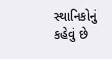સ્થાનિકોનું કહેવું છે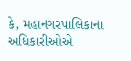કે, મહાનગરપાલિકાના અધિકારીઓએ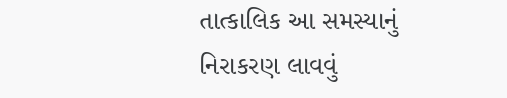તાત્કાલિક આ સમસ્યાનું નિરાકરણ લાવવું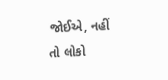જોઈએ, નહીં તો લોકો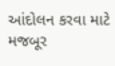આંદોલન કરવા માટે મજબૂર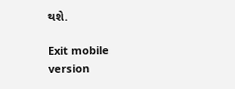થશે.

Exit mobile version